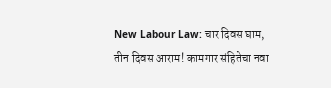New Labour Law: चार दिवस घाम, तीन दिवस आराम! कामगार संहितेचा नवा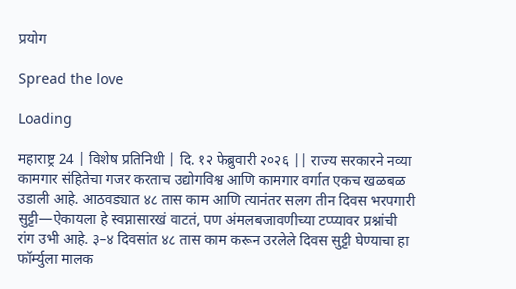प्रयोग

Spread the love

Loading

महाराष्ट्र 24 | विशेष प्रतिनिधी | दि. १२ फेब्रुवारी २०२६ || राज्य सरकारने नव्या कामगार संहितेचा गजर करताच उद्योगविश्व आणि कामगार वर्गात एकच खळबळ उडाली आहे. आठवड्यात ४८ तास काम आणि त्यानंतर सलग तीन दिवस भरपगारी सुट्टी—ऐकायला हे स्वप्नासारखं वाटतं, पण अंमलबजावणीच्या टप्प्यावर प्रश्नांची रांग उभी आहे. ३–४ दिवसांत ४८ तास काम करून उरलेले दिवस सुट्टी घेण्याचा हा फॉर्म्युला मालक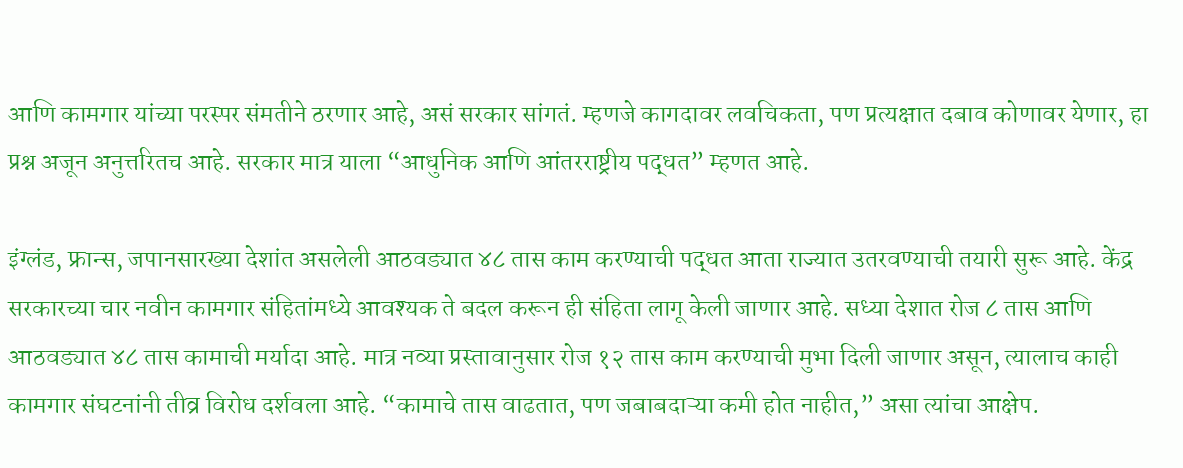आणि कामगार यांच्या परस्पर संमतीने ठरणार आहे, असं सरकार सांगतं. म्हणजे कागदावर लवचिकता, पण प्रत्यक्षात दबाव कोणावर येणार, हा प्रश्न अजून अनुत्तरितच आहे. सरकार मात्र याला “आधुनिक आणि आंतरराष्ट्रीय पद्धत” म्हणत आहे.

इंग्लंड, फ्रान्स, जपानसारख्या देशांत असलेली आठवड्यात ४८ तास काम करण्याची पद्धत आता राज्यात उतरवण्याची तयारी सुरू आहे. केंद्र सरकारच्या चार नवीन कामगार संहितांमध्ये आवश्यक ते बदल करून ही संहिता लागू केली जाणार आहे. सध्या देशात रोज ८ तास आणि आठवड्यात ४८ तास कामाची मर्यादा आहे. मात्र नव्या प्रस्तावानुसार रोज १२ तास काम करण्याची मुभा दिली जाणार असून, त्यालाच काही कामगार संघटनांनी तीव्र विरोध दर्शवला आहे. “कामाचे तास वाढतात, पण जबाबदाऱ्या कमी होत नाहीत,” असा त्यांचा आक्षेप.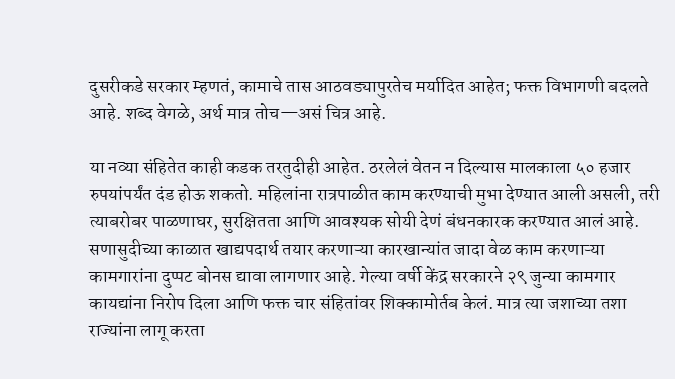दुसरीकडे सरकार म्हणतं, कामाचे तास आठवड्यापुरतेच मर्यादित आहेत; फक्त विभागणी बदलते आहे. शब्द वेगळे, अर्थ मात्र तोच—असं चित्र आहे.

या नव्या संहितेत काही कडक तरतुदीही आहेत. ठरलेलं वेतन न दिल्यास मालकाला ५० हजार रुपयांपर्यंत दंड होऊ शकतो. महिलांना रात्रपाळीत काम करण्याची मुभा देण्यात आली असली, तरी त्याबरोबर पाळणाघर, सुरक्षितता आणि आवश्यक सोयी देणं बंधनकारक करण्यात आलं आहे. सणासुदीच्या काळात खाद्यपदार्थ तयार करणाऱ्या कारखान्यांत जादा वेळ काम करणाऱ्या कामगारांना दुप्पट बोनस द्यावा लागणार आहे. गेल्या वर्षी केंद्र सरकारने २९ जुन्या कामगार कायद्यांना निरोप दिला आणि फक्त चार संहितांवर शिक्कामोर्तब केलं. मात्र त्या जशाच्या तशा राज्यांना लागू करता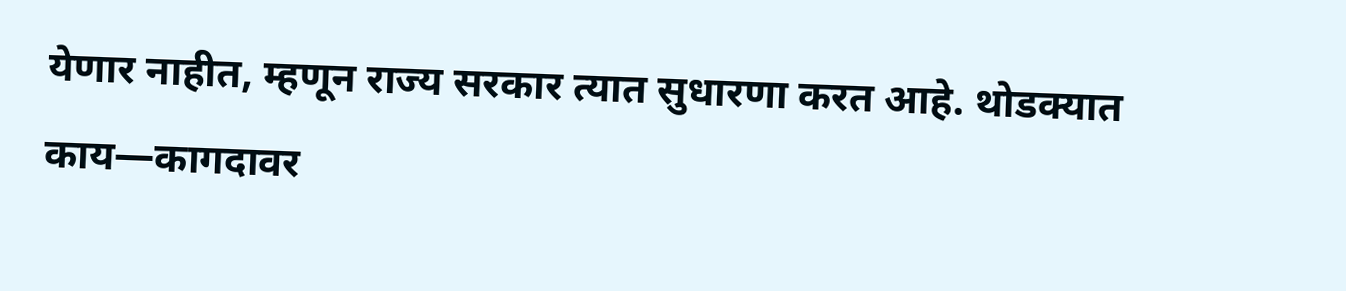येणार नाहीत, म्हणून राज्य सरकार त्यात सुधारणा करत आहे. थोडक्यात काय—कागदावर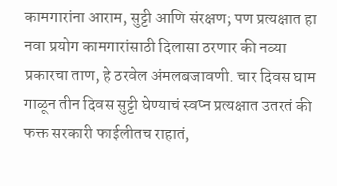कामगारांना आराम, सुट्टी आणि संरक्षण; पण प्रत्यक्षात हा नवा प्रयोग कामगारांसाठी दिलासा ठरणार की नव्या प्रकारचा ताण, हे ठरवेल अंमलबजावणी. चार दिवस घाम गाळून तीन दिवस सुट्टी घेण्याचं स्वप्न प्रत्यक्षात उतरतं की फक्त सरकारी फाईलीतच राहातं,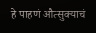हे पाहणं औत्सुक्याचं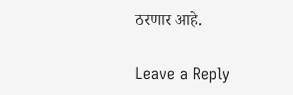ठरणार आहे.

Leave a Reply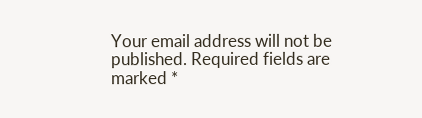Your email address will not be published. Required fields are marked *